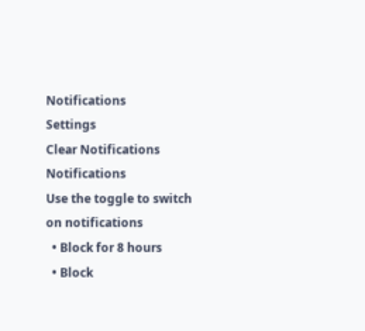Notifications
Settings
Clear Notifications
Notifications
Use the toggle to switch on notifications
  • Block for 8 hours
  • Block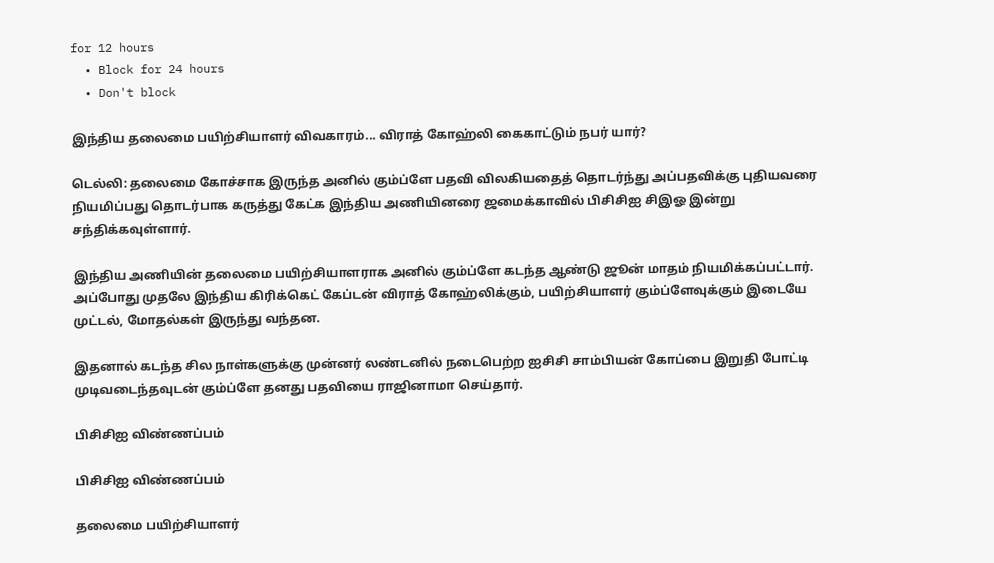for 12 hours
  • Block for 24 hours
  • Don't block

இந்திய தலைமை பயிற்சியாளர் விவகாரம்... விராத் கோஹ்லி கைகாட்டும் நபர் யார்?

டெல்லி: தலைமை கோச்சாக இருந்த அனில் கும்ப்ளே பதவி விலகியதைத் தொடர்ந்து அப்பதவிக்கு புதியவரை நியமிப்பது தொடர்பாக கருத்து கேட்க இந்திய அணியினரை ஜமைக்காவில் பிசிசிஐ சிஇஓ இன்று சந்திக்கவுள்ளார்.

இந்திய அணியின் தலைமை பயிற்சியாளராக அனில் கும்ப்ளே கடந்த ஆண்டு ஜூன் மாதம் நியமிக்கப்பட்டார். அப்போது முதலே இந்திய கிரிக்கெட் கேப்டன் விராத் கோஹ்லிக்கும், பயிற்சியாளர் கும்ப்ளேவுக்கும் இடையே முட்டல், மோதல்கள் இருந்து வந்தன.

இதனால் கடந்த சில நாள்களுக்கு முன்னர் லண்டனில் நடைபெற்ற ஐசிசி சாம்பியன் கோப்பை இறுதி போட்டி முடிவடைந்தவுடன் கும்ப்ளே தனது பதவியை ராஜினாமா செய்தார்.

பிசிசிஐ விண்ணப்பம்

பிசிசிஐ விண்ணப்பம்

தலைமை பயிற்சியாளர்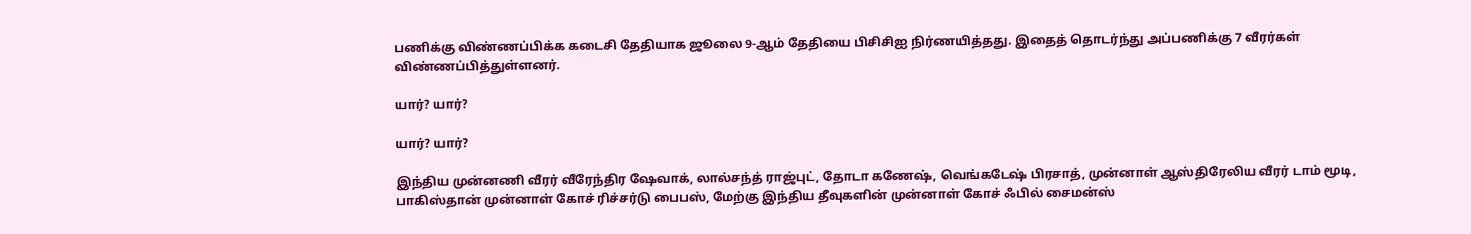பணிக்கு விண்ணப்பிக்க கடைசி தேதியாக ஜூலை 9-ஆம் தேதியை பிசிசிஐ நிர்ணயித்தது. இதைத் தொடர்ந்து அப்பணிக்கு 7 வீரர்கள் விண்ணப்பித்துள்ளனர்.

யார்? யார்?

யார்? யார்?

இந்திய முன்னணி வீரர் வீரேந்திர ஷேவாக், லால்சந்த் ராஜ்புட், தோடா கணேஷ், வெங்கடேஷ் பிரசாத், முன்னாள் ஆஸ்திரேலிய வீரர் டாம் மூடி, பாகிஸ்தான் முன்னாள் கோச் ரிச்சர்டு பைபஸ், மேற்கு இந்திய தீவுகளின் முன்னாள் கோச் ஃபில் சைமன்ஸ்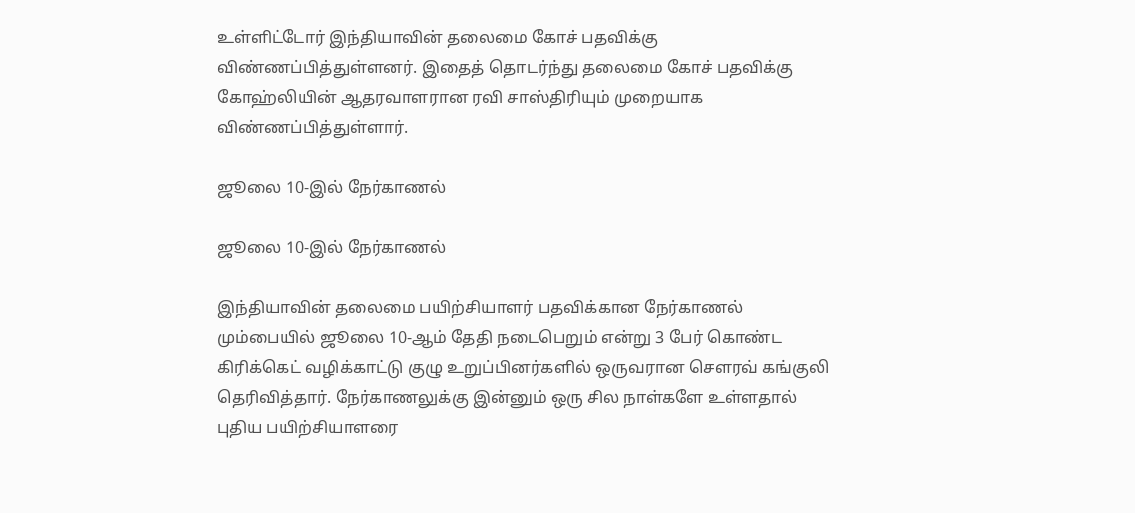உள்ளிட்டோர் இந்தியாவின் தலைமை கோச் பதவிக்கு விண்ணப்பித்துள்ளனர். இதைத் தொடர்ந்து தலைமை கோச் பதவிக்கு கோஹ்லியின் ஆதரவாளரான ரவி சாஸ்திரியும் முறையாக விண்ணப்பித்துள்ளார்.

ஜூலை 10-இல் நேர்காணல்

ஜூலை 10-இல் நேர்காணல்

இந்தியாவின் தலைமை பயிற்சியாளர் பதவிக்கான நேர்காணல் மும்பையில் ஜூலை 10-ஆம் தேதி நடைபெறும் என்று 3 பேர் கொண்ட கிரிக்கெட் வழிக்காட்டு குழு உறுப்பினர்களில் ஒருவரான சௌரவ் கங்குலி தெரிவித்தார். நேர்காணலுக்கு இன்னும் ஒரு சில நாள்களே உள்ளதால் புதிய பயிற்சியாளரை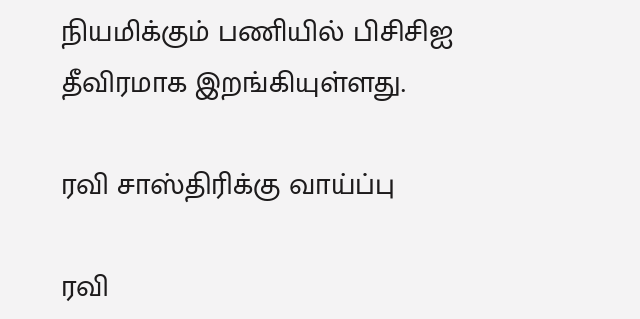நியமிக்கும் பணியில் பிசிசிஐ தீவிரமாக இறங்கியுள்ளது.

ரவி சாஸ்திரிக்கு வாய்ப்பு

ரவி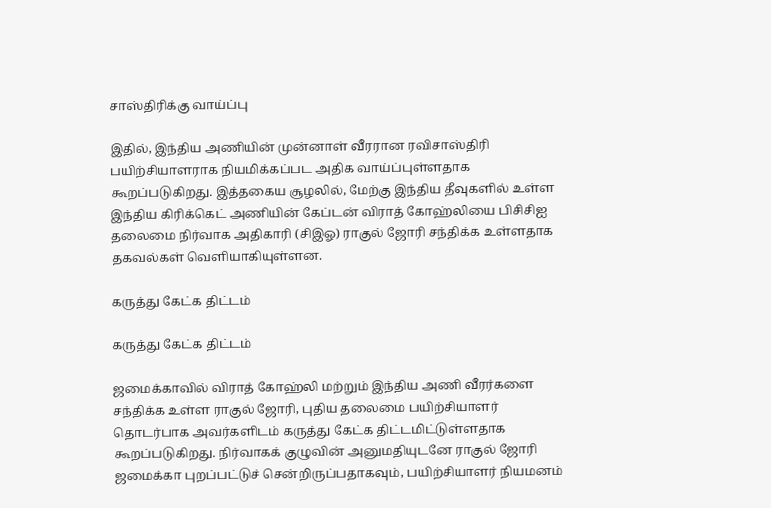சாஸ்திரிக்கு வாய்ப்பு

இதில், இந்திய அணியின் முன்னாள் வீரரான ரவிசாஸ்திரி பயிற்சியாளராக நியமிக்கப்பட அதிக வாய்ப்புள்ளதாக கூறப்படுகிறது. இத்தகைய சூழலில், மேற்கு இந்திய தீவுகளில் உள்ள இந்திய கிரிக்கெட் அணியின் கேப்டன் விராத் கோஹ்லியை பிசிசிஐ தலைமை நிர்வாக அதிகாரி (சிஇஓ) ராகுல் ஜோரி சந்திக்க உள்ளதாக தகவல்கள் வெளியாகியுள்ளன.

கருத்து கேட்க திட்டம்

கருத்து கேட்க திட்டம்

ஜமைக்காவில் விராத் கோஹ்லி மற்றும் இந்திய அணி வீரர்களை சந்திக்க உள்ள ராகுல் ஜோரி, புதிய தலைமை பயிற்சியாளர் தொடர்பாக அவர்களிடம் கருத்து கேட்க திட்டமிட்டுள்ளதாக கூறப்படுகிறது. நிர்வாகக் குழுவின் அனுமதியுடனே ராகுல் ஜோரி ஜமைக்கா புறப்பட்டுச் சென்றிருப்பதாகவும், பயிற்சியாளர் நியமனம்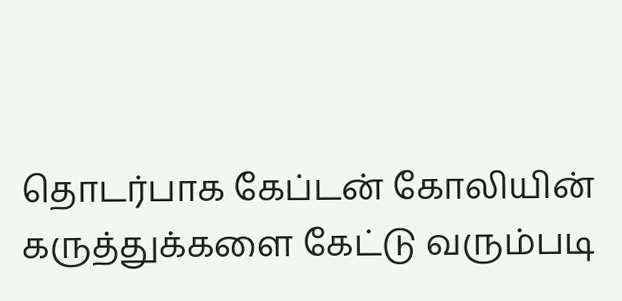தொடர்பாக கேப்டன் கோலியின் கருத்துக்களை கேட்டு வரும்படி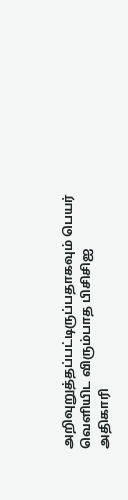அறிவுறுத்தப்பட்டிருப்பதாகவும் பெயர் வெளியிட விரும்பாத பிசிசிஐ அதிகாரி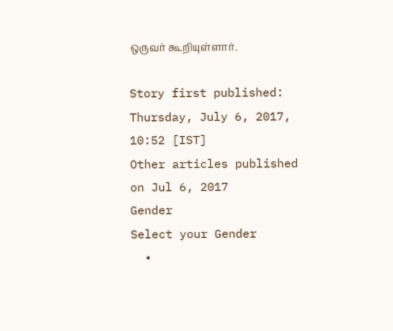ஒருவர் கூறியுள்ளார்.

Story first published: Thursday, July 6, 2017, 10:52 [IST]
Other articles published on Jul 6, 2017
Gender
Select your Gender
  •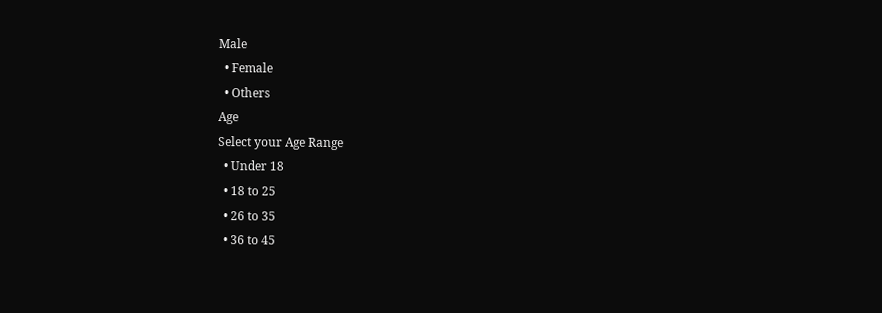Male
  • Female
  • Others
Age
Select your Age Range
  • Under 18
  • 18 to 25
  • 26 to 35
  • 36 to 45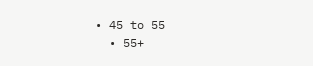• 45 to 55
  • 55+